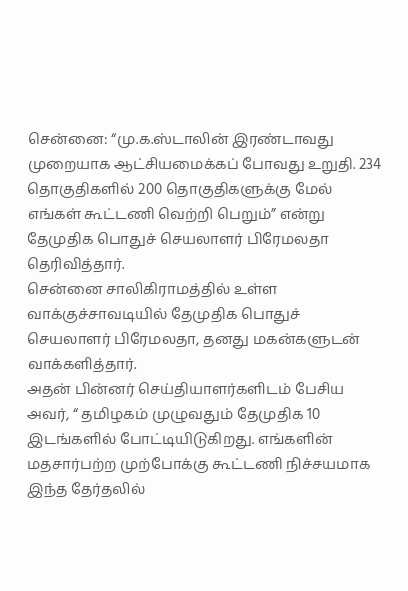சென்னை: “மு.க.ஸ்டாலின் இரண்டாவது முறையாக ஆட்சியமைக்கப் போவது உறுதி. 234 தொகுதிகளில் 200 தொகுதிகளுக்கு மேல் எங்கள் கூட்டணி வெற்றி பெறும்” என்று தேமுதிக பொதுச் செயலாளர் பிரேமலதா தெரிவித்தார்.
சென்னை சாலிகிராமத்தில் உள்ள வாக்குச்சாவடியில் தேமுதிக பொதுச் செயலாளர் பிரேமலதா, தனது மகன்களுடன் வாக்களித்தார்.
அதன் பின்னர் செய்தியாளர்களிடம் பேசிய அவர், “ தமிழகம் முழுவதும் தேமுதிக 10 இடங்களில் போட்டியிடுகிறது. எங்களின் மதசார்பற்ற முற்போக்கு கூட்டணி நிச்சயமாக இந்த தேர்தலில்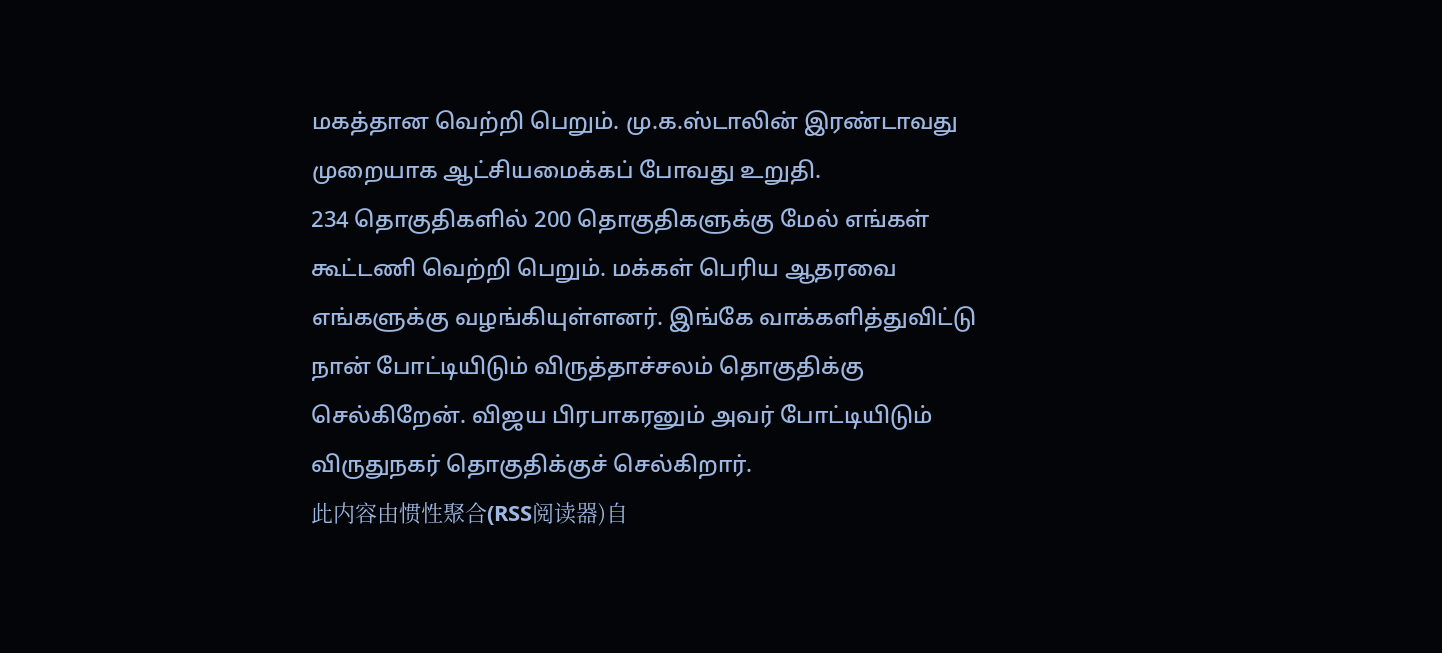மகத்தான வெற்றி பெறும். மு.க.ஸ்டாலின் இரண்டாவது முறையாக ஆட்சியமைக்கப் போவது உறுதி.
234 தொகுதிகளில் 200 தொகுதிகளுக்கு மேல் எங்கள் கூட்டணி வெற்றி பெறும். மக்கள் பெரிய ஆதரவை எங்களுக்கு வழங்கியுள்ளனர். இங்கே வாக்களித்துவிட்டு நான் போட்டியிடும் விருத்தாச்சலம் தொகுதிக்கு செல்கிறேன். விஜய பிரபாகரனும் அவர் போட்டியிடும் விருதுநகர் தொகுதிக்குச் செல்கிறார்.
此内容由惯性聚合(RSS阅读器)自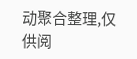动聚合整理,仅供阅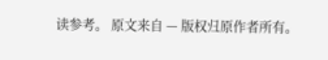读参考。 原文来自 — 版权归原作者所有。